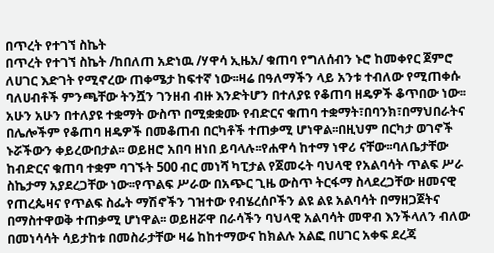በጥረት የተገኘ ስኬት
በጥረት የተገኘ ስኬት /ከበለጠ አድነዉ /ሃዋሳ ኢዜአ/ ቁጠባ የግለሰብን ኑሮ ከመቀየር ጀምሮ ለሀገር እድገት የሚኖረው ጠቀሜታ ከፍተኛ ነው፡፡ዛሬ በዓለማችን ላይ አንቱ ተብለው የሚጠቀሱ ባለሀብቶች ምንጫቸው ትንሿን ገንዘብ ብዙ እንድትሆን በተለያዩ የቆጠባ ዘዴዎች ቆጥበው ነው፡፡አሁን አሁን በተለያዩ ተቋማት ውስጥ በሚቋቋሙ የብድርና ቁጠባ ተቋማት፣በባንክ፣በማህበራትና በሌሎችም የቆጠባ ዘዴዎች በመቆጠብ በርካቶች ተጠቃሚ ሆነዋል፡፡በዚህም በርካታ ወገኖች ኑሯችውን ቀይረውበታል፡፡ ወይዘሮ አበባ ዘነበ ይባላሉ፡፡የሐዋሳ ከተማ ነዋሪ ናቸው፡፡ባለቤታቸው ከብድርና ቁጠባ ተቋም ባገኙት 500 ብር መነሻ ካፒታል የጀመሩት ባህላዊ የአልባሳት ጥልፍ ሥራ ስኬታማ አያደረጋቸው ነው፡፡የጥልፍ ሥራው በአጭር ጊዜ ውስጥ ትርፋማ ስላደረጋቸው ዘመናዊ የጠረጴዛና የጥልፍ ስፌት ማሽኖችን ገዝተው የብሄረሰቦችን ልዩ ልዩ አልባሳት በማዘጋጀትና በማስተዋወቅ ተጠቃሚ ሆነዋል፡፡ ወይዘሯዋ በራሳችን ባህላዊ አልባሳት መዋብ እንችላለን ብለው በመነሳሳት ሳይታከቱ በመስራታቸው ዛሬ ከከተማውና ከክልሉ አልፎ በሀገር አቀፍ ደረጃ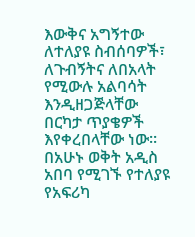እውቅና አግኝተው ለተለያዩ ስብሰባዎች፣ ለጉብኝትና ለበአላት የሚውሉ አልባሳት እንዲዘጋጅላቸው በርካታ ጥያቄዎች እየቀረበላቸው ነው፡፡ በአሁኑ ወቅት አዲስ አበባ የሚገኙ የተለያዩ የአፍሪካ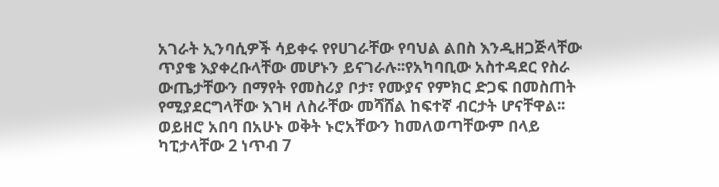አገራት ኢንባሲዎች ሳይቀሩ የየሀገራቸው የባህል ልበስ እንዲዘጋጅላቸው ጥያቄ እያቀረቡላቸው መሆኑን ይናገራሉ፡፡የአካባቢው አስተዳደር የስራ ውጤታቸውን በማየት የመስሪያ ቦታ፣ የሙያና የምክር ድጋፍ በመስጠት የሚያደርግላቸው እገዛ ለስራቸው መሻሸል ከፍተኛ ብርታት ሆናቸዋል፡፡ ወይዘሮ አበባ በአሁኑ ወቅት ኑሮአቸውን ከመለወጣቸውም በላይ ካፒታላቸው 2 ነጥብ 7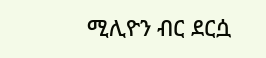ሚሊዮን ብር ደርሷ